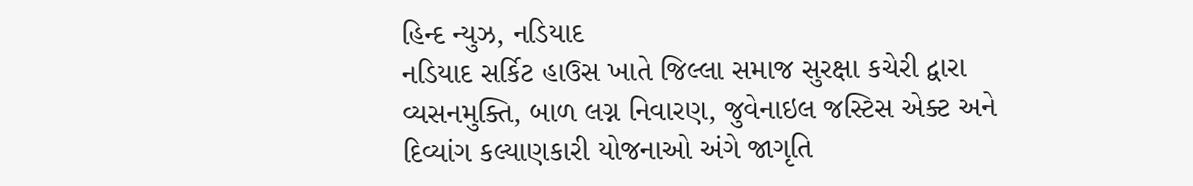હિન્દ ન્યુઝ, નડિયાદ
નડિયાદ સર્કિટ હાઉસ ખાતે જિલ્લા સમાજ સુરક્ષા કચેરી દ્વારા વ્યસનમુક્તિ, બાળ લગ્ન નિવારણ, જુવેનાઇલ જસ્ટિસ એક્ટ અને દિવ્યાંગ કલ્યાણકારી યોજનાઓ અંગે જાગૃતિ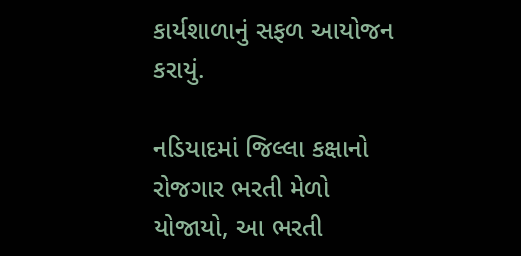કાર્યશાળાનું સફળ આયોજન કરાયું.

નડિયાદમાં જિલ્લા કક્ષાનો રોજગાર ભરતી મેળો યોજાયો, આ ભરતી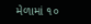મેળામાં ૧૦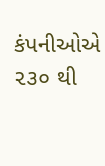કંપનીઓએ ૨૩૦ થી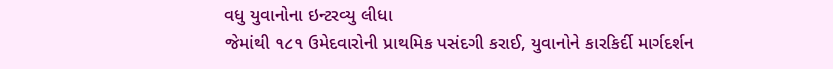વધુ યુવાનોના ઇન્ટરવ્યુ લીધા
જેમાંથી ૧૮૧ ઉમેદવારોની પ્રાથમિક પસંદગી કરાઈ, યુવાનોને કારકિર્દી માર્ગદર્શન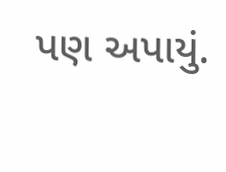પણ અપાયું.